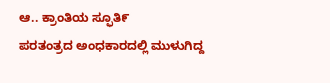ಆ.. ಕ್ರಾಂತಿಯ ಸ್ಫೂತಿ೯
ಪರತಂತ್ರದ ಅಂಧಕಾರದಲ್ಲಿ ಮುಳುಗಿದ್ದ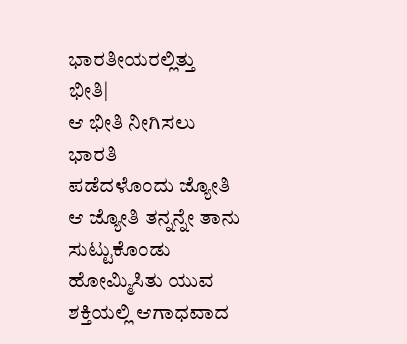ಭಾರತೀಯರಲ್ಲಿತ್ತು ಭೀತಿ|
ಆ ಭೀತಿ ನೀಗಿಸಲು ಭಾರತಿ
ಪಡೆದಳೊಂದು ಜ್ಯೋತಿ
ಆ ಜ್ಯೋತಿ ತನ್ನನ್ನೇ ತಾನು ಸುಟ್ಟುಕೊಂಡು
ಹೋಮ್ಮಿಸಿತು ಯುವ ಶಕ್ತಿಯಲ್ಲಿ ಆಗಾಧವಾದ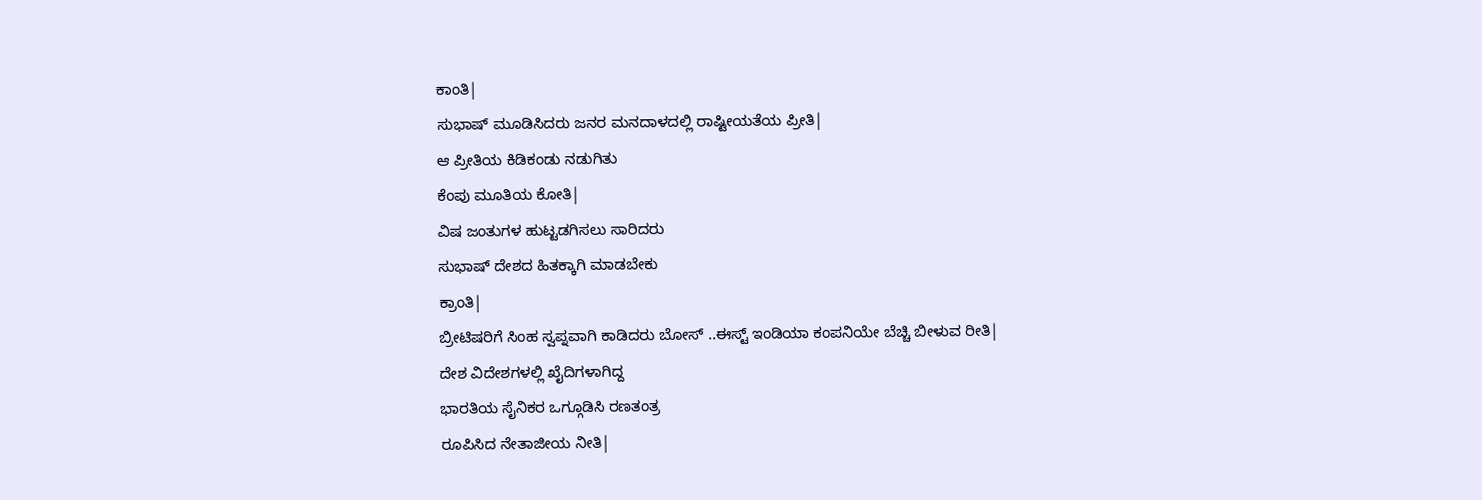ಕಾಂತಿ|
ಸುಭಾಷ್ ಮೂಡಿಸಿದರು ಜನರ ಮನದಾಳದಲ್ಲಿ ರಾಷ್ಟೀಯತೆಯ ಪ್ರೀತಿ|
ಆ ಪ್ರೀತಿಯ ಕಿಡಿಕಂಡು ನಡುಗಿತು
ಕೆಂಪು ಮೂತಿಯ ಕೋತಿ|
ವಿಷ ಜಂತುಗಳ ಹುಟ್ಟಡಗಿಸಲು ಸಾರಿದರು
ಸುಭಾಷ್ ದೇಶದ ಹಿತಕ್ಕಾಗಿ ಮಾಡಬೇಕು
ಕ್ರಾಂತಿ|
ಬ್ರೀಟಿಷರಿಗೆ ಸಿಂಹ ಸ್ವಪ್ನವಾಗಿ ಕಾಡಿದರು ಬೋಸ್ ..ಈಸ್ಟ್ ಇಂಡಿಯಾ ಕಂಪನಿಯೇ ಬೆಚ್ಚಿ ಬೀಳುವ ರೀತಿ|
ದೇಶ ವಿದೇಶಗಳಲ್ಲಿ ಖೈದಿಗಳಾಗಿದ್ದ
ಭಾರತಿಯ ಸೈನಿಕರ ಒಗ್ಗೂಡಿಸಿ ರಣತಂತ್ರ
ರೂಪಿಸಿದ ನೇತಾಜೀಯ ನೀತಿ|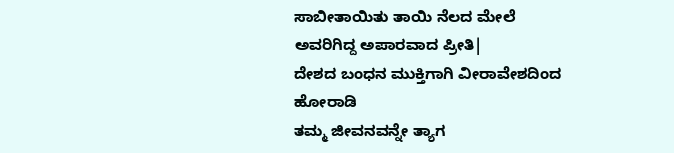ಸಾಬೀತಾಯಿತು ತಾಯಿ ನೆಲದ ಮೇಲೆ ಅವರಿಗಿದ್ದ ಅಪಾರವಾದ ಪ್ರೀತಿ|
ದೇಶದ ಬಂಧನ ಮುಕ್ತಿಗಾಗಿ ವೀರಾವೇಶದಿಂದ ಹೋರಾಡಿ
ತಮ್ಮ ಜೀವನವನ್ನೇ ತ್ಯಾಗ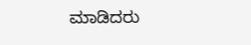ಮಾಡಿದರು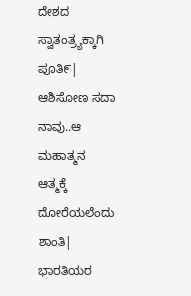ದೇಶದ ಸ್ವಾತಂತ್ರ್ಯಕ್ಕಾಗಿ ಪೂತಿ೯|
ಆಶಿಸೋಣ ಸದಾ ನಾವು..ಆ ಮಹಾತ್ಮನ
ಆತ್ಮಕ್ಕೆ ದೋರೆಯಲೆಂದು ಶಾಂತಿ|
ಭಾರತಿಯರ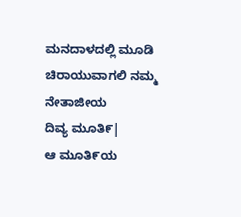ಮನದಾಳದಲ್ಲಿ ಮೂಡಿ
ಚಿರಾಯುವಾಗಲಿ ನಮ್ಮ ನೇತಾಜೀಯ
ದಿವ್ಯ ಮೂತಿ೯|
ಆ ಮೂತಿ೯ಯ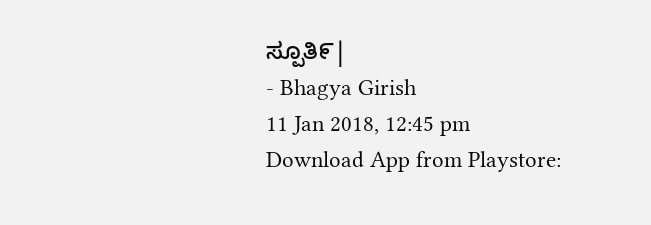ಸ್ಪೂತಿ೯|
- Bhagya Girish
11 Jan 2018, 12:45 pm
Download App from Playstore: